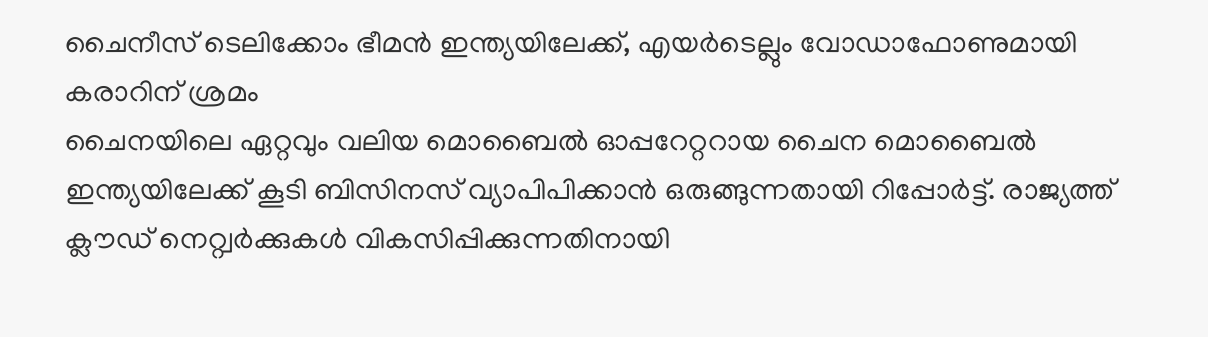ചൈനീസ് ടെലിക്കോം ഭീമൻ ഇന്ത്യയിലേക്ക്, എയർടെല്ലും വോഡാഫോണുമായി കരാറിന് ശ്രമം
ചൈനയിലെ ഏറ്റവും വലിയ മൊബൈൽ ഓപ്പറേറ്ററായ ചൈന മൊബൈൽ ഇന്ത്യയിലേക്ക് കൂടി ബിസിനസ് വ്യാപിപിക്കാൻ ഒരുങ്ങുന്നതായി റിപ്പോർട്ട്. രാജ്യത്ത് ക്ലൗഡ് നെറ്റ്വർക്കുകൾ വികസിപ്പിക്കുന്നതിനായി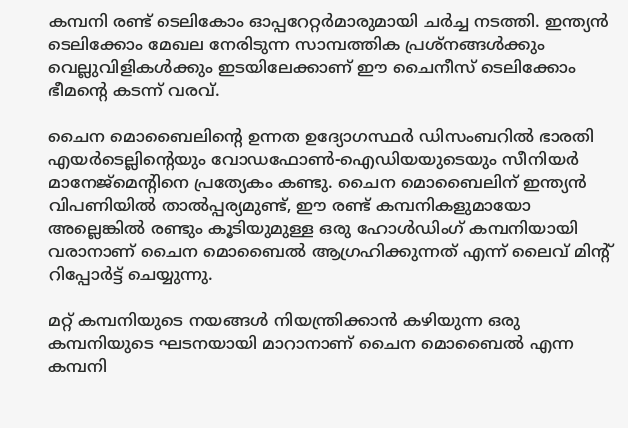കമ്പനി രണ്ട് ടെലികോം ഓപ്പറേറ്റർമാരുമായി ചർച്ച നടത്തി. ഇന്ത്യൻ ടെലിക്കോം മേഖല നേരിടുന്ന സാമ്പത്തിക പ്രശ്നങ്ങൾക്കും വെല്ലുവിളികൾക്കും ഇടയിലേക്കാണ് ഈ ചൈനീസ് ടെലിക്കോം ഭീമന്റെ കടന്ന് വരവ്.

ചൈന മൊബൈലിന്റെ ഉന്നത ഉദ്യോഗസ്ഥർ ഡിസംബറിൽ ഭാരതി എയർടെല്ലിന്റെയും വോഡഫോൺ-ഐഡിയയുടെയും സീനിയർ മാനേജ്മെന്റിനെ പ്രത്യേകം കണ്ടു. ചൈന മൊബൈലിന് ഇന്ത്യൻ വിപണിയിൽ താൽപ്പര്യമുണ്ട്, ഈ രണ്ട് കമ്പനികളുമായോ അല്ലെങ്കിൽ രണ്ടും കൂടിയുമുള്ള ഒരു ഹോൾഡിംഗ് കമ്പനിയായി വരാനാണ് ചൈന മൊബൈൽ ആഗ്രഹിക്കുന്നത് എന്ന് ലൈവ് മിന്റ് റിപ്പോർട്ട് ചെയ്യുന്നു.

മറ്റ് കമ്പനിയുടെ നയങ്ങൾ നിയന്ത്രിക്കാൻ കഴിയുന്ന ഒരു കമ്പനിയുടെ ഘടനയായി മാറാനാണ് ചൈന മൊബൈൽ എന്ന കമ്പനി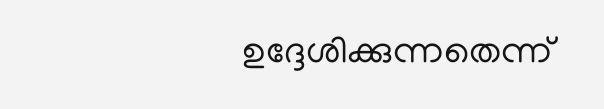ഉദ്ദേശിക്കുന്നതെന്ന്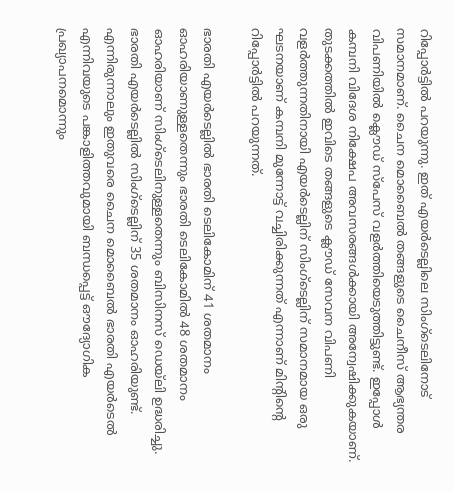റിപ്പോർട്ടിൽ പറയുന്നു. ഇത് എയർടെല്ലിലെ സിംഗ്ടെലിനോട് സമാനമാണ്. ചൈന മൊബൈൽ തങ്ങളുടെ ചൈനീസ് ആഭ്യന്തര വിപണിയിൽ ക്ലൌഡ് സ്പേസ് വളർത്തിയെടുത്തിട്ടുണ്ട്. ഇപ്പോൾ കമ്പനി വിദേശ നിക്ഷേപ അവസരങ്ങൾക്കായി അന്വേഷിക്കുകയാണ്. തുടക്കത്തിൽ ഇവിടെ തങ്ങളുടെ ക്ലൗഡ് സേവന വിപണി വളർത്തുന്നതിനായി എയർടെല്ലിന് സിംഗ്ടെല്ലിന് സമാനമായ ഒരു ഘടനയാണ് കമ്പനി മുന്നോട്ട് വച്ചിരിക്കുന്നത് എന്നാണ് മിന്റിന്റെ റിപ്പോർട്ടിൽ പറയുന്നത്.

ഭാരതി എയർടെല്ലിൽ ഭാരതി ടെലികോമിന് 41 ശതമാനം ഓഹരിയാണുള്ളതെന്നും ഭാരതി ടെലികോമിൽ 48 ശതമാനം ഓഹരിയാണ് സിംഗ്ടെലിനുള്ളതെന്നും ബിസിനസ് ഡെയ്ലി ഉദ്ധരിച്ചു. ഭാരതി എയർടെല്ലിൽ സിംഗ്ടെല്ലിന് 35 ശതമാനം ഓഹരിയുണ്ട്. എന്നിരുന്നാലും ഇതുവരെ ചൈന മൊബൈൽ ഭാരതി എയർടെൽ എന്നിവയുടെ പങ്കാളിത്തവുമായി ബന്ധപ്പെട്ട് ഔദ്യോഗിക പ്രഖ്യാപനമൊന്നും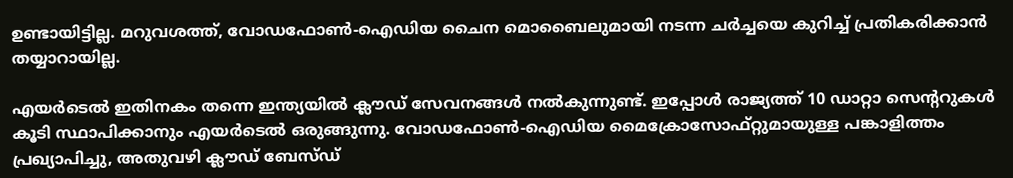ഉണ്ടായിട്ടില്ല. മറുവശത്ത്, വോഡഫോൺ-ഐഡിയ ചൈന മൊബൈലുമായി നടന്ന ചർച്ചയെ കുറിച്ച് പ്രതികരിക്കാൻ തയ്യാറായില്ല.

എയർടെൽ ഇതിനകം തന്നെ ഇന്ത്യയിൽ ക്ലൗഡ് സേവനങ്ങൾ നൽകുന്നുണ്ട്. ഇപ്പോൾ രാജ്യത്ത് 10 ഡാറ്റാ സെന്ററുകൾ കൂടി സ്ഥാപിക്കാനും എയർടെൽ ഒരുങ്ങുന്നു. വോഡഫോൺ-ഐഡിയ മൈക്രോസോഫ്റ്റുമായുള്ള പങ്കാളിത്തം പ്രഖ്യാപിച്ചു, അതുവഴി ക്ലൗഡ് ബേസ്ഡ്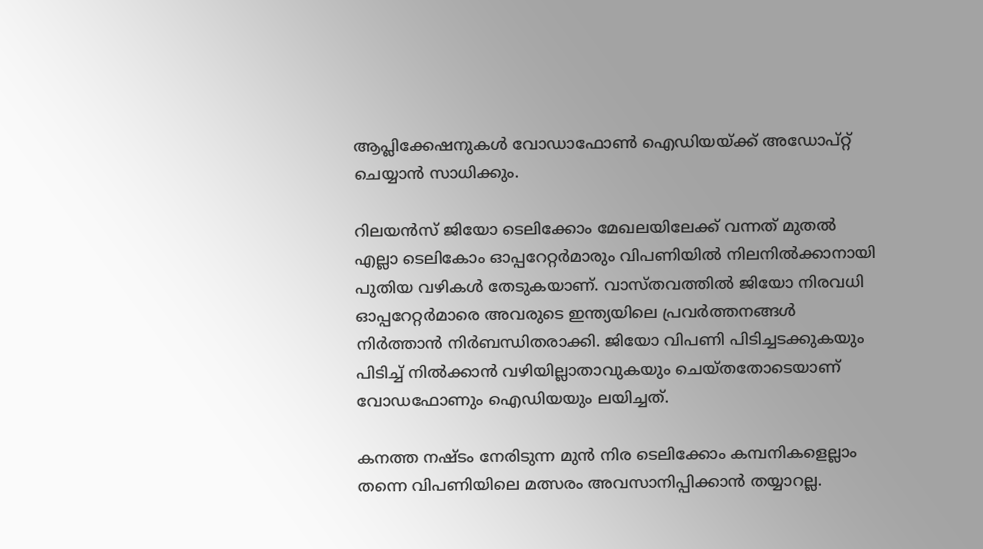ആപ്ലിക്കേഷനുകൾ വോഡാഫോൺ ഐഡിയയ്ക്ക് അഡോപ്റ്റ് ചെയ്യാൻ സാധിക്കും.

റിലയൻസ് ജിയോ ടെലിക്കോം മേഖലയിലേക്ക് വന്നത് മുതൽ എല്ലാ ടെലികോം ഓപ്പറേറ്റർമാരും വിപണിയിൽ നിലനിൽക്കാനായി പുതിയ വഴികൾ തേടുകയാണ്. വാസ്തവത്തിൽ ജിയോ നിരവധി ഓപ്പറേറ്റർമാരെ അവരുടെ ഇന്ത്യയിലെ പ്രവർത്തനങ്ങൾ നിർത്താൻ നിർബന്ധിതരാക്കി. ജിയോ വിപണി പിടിച്ചടക്കുകയും പിടിച്ച് നിൽക്കാൻ വഴിയില്ലാതാവുകയും ചെയ്തതോടെയാണ് വോഡഫോണും ഐഡിയയും ലയിച്ചത്.

കനത്ത നഷ്ടം നേരിടുന്ന മുൻ നിര ടെലിക്കോം കമ്പനികളെല്ലാം തന്നെ വിപണിയിലെ മത്സരം അവസാനിപ്പിക്കാൻ തയ്യാറല്ല.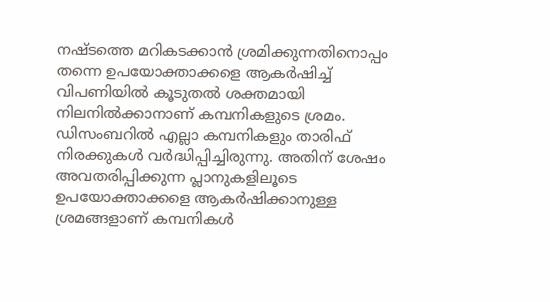നഷ്ടത്തെ മറികടക്കാൻ ശ്രമിക്കുന്നതിനൊപ്പം തന്നെ ഉപയോക്താക്കളെ ആകർഷിച്ച് വിപണിയിൽ കൂടുതൽ ശക്തമായി നിലനിൽക്കാനാണ് കമ്പനികളുടെ ശ്രമം. ഡിസംബറിൽ എല്ലാ കമ്പനികളും താരിഫ് നിരക്കുകൾ വർദ്ധിപ്പിച്ചിരുന്നു. അതിന് ശേഷം അവതരിപ്പിക്കുന്ന പ്ലാനുകളിലൂടെ ഉപയോക്താക്കളെ ആകർഷിക്കാനുള്ള ശ്രമങ്ങളാണ് കമ്പനികൾ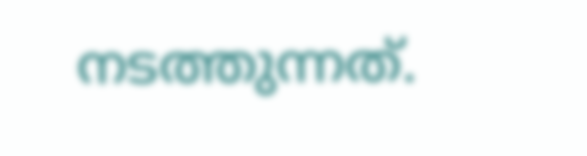നടത്തുന്നത്.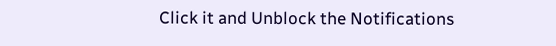Click it and Unblock the Notifications